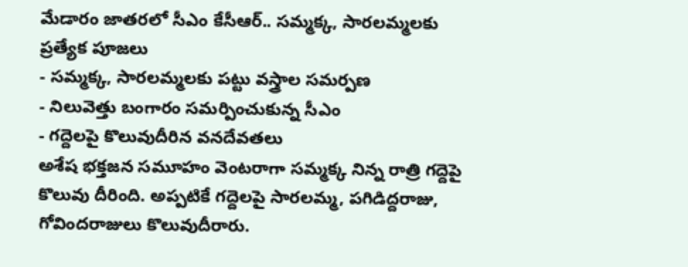మేడారం జాతరలో సీఎం కేసీఆర్.. సమ్మక్క, సారలమ్మలకు ప్రత్యేక పూజలు
- సమ్మక్క, సారలమ్మలకు పట్టు వస్త్రాల సమర్పణ
- నిలువెత్తు బంగారం సమర్పించుకున్న సీఎం
- గద్దెలపై కొలువుదీరిన వనదేవతలు
అశేష భక్తజన సమూహం వెంటరాగా సమ్మక్క నిన్న రాత్రి గద్దెపై కొలువు దీరింది. అప్పటికే గద్దెలపై సారలమ్మ, పగిడిద్దరాజు, గోవిందరాజులు కొలువుదీరారు.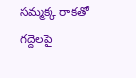సమ్మక్క రాకతో గద్దెలపై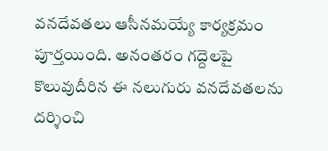వనదేవతలు ఆసీనమయ్యే కార్యక్రమం పూర్తయింది. అనంతరం గద్దెలపై కొలువుదీరిన ఈ నలుగురు వనదేవతలను దర్శించి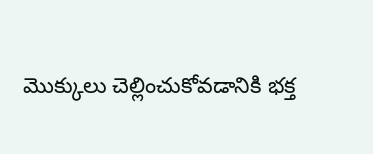మొక్కులు చెల్లించుకోవడానికి భక్త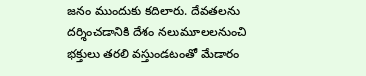జనం ముందుకు కదిలారు. దేవతలను దర్శించడానికి దేశం నలుమూలలనుంచి భక్తులు తరలి వస్తుండటంతో మేడారం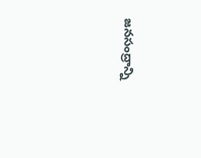జనసంద్రాన్ని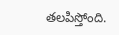తలపిస్తోంది.